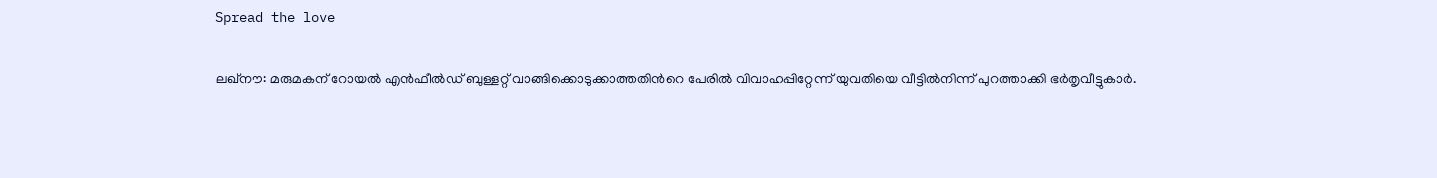Spread the love

ലഖ്‌നൗ: മരുമകന് റോയല്‍ എന്‍ഫീല്‍ഡ് ബുള്ളറ്റ് വാങ്ങിക്കൊടുക്കാത്തതിന്‍റെ പേരിൽ വിവാഹപ്പിറ്റേന്ന് യുവതിയെ വീട്ടിൽനിന്ന് പുറത്താക്കി ഭർതൃവീട്ടുകാർ.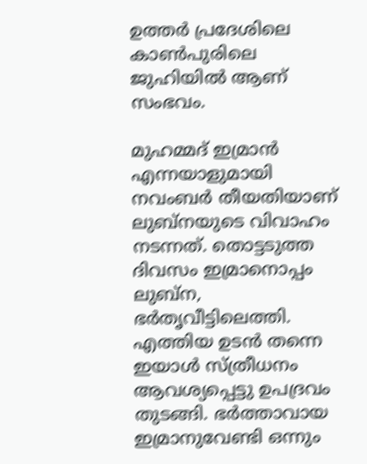ഉത്തര്‍ പ്രദേശിലെ കാണ്‍പുരിലെ ജുഹിയിൽ ആണ് സംഭവം.

മുഹമ്മദ് ഇമ്രാന്‍ എന്നയാളുമായി നവംബര്‍ തീയതിയാണ് ലുബ്‌നയുടെ വിവാഹം നടന്നത്. തൊട്ടടുത്ത ദിവസം ഇമ്രാനൊപ്പം ലുബ്‌ന, ഭര്‍തൃവീട്ടിലെത്തി. എത്തിയ ഉടൻ തന്നെ ഇയാൾ സ്ത്രീധനം ആവശ്യപ്പെട്ടു ഉപദ്രവം തുടങ്ങി. ഭര്‍ത്താവായ ഇമ്രാനുവേണ്ടി ഒന്നും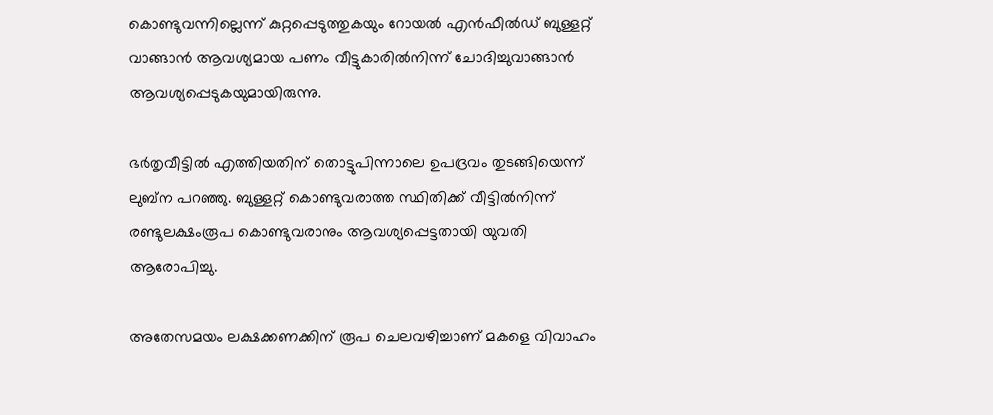കൊണ്ടുവന്നില്ലെന്ന് കുറ്റപ്പെടുത്തുകയും റോയല്‍ എന്‍ഫീല്‍ഡ് ബുള്ളറ്റ് വാങ്ങാന്‍ ആവശ്യമായ പണം വീട്ടുകാരിൽനിന്ന് ചോദിച്ചുവാങ്ങാൻ ആവശ്യപ്പെടുകയുമായിരുന്നു.

ഭര്‍തൃവീട്ടില്‍ എത്തിയതിന് തൊട്ടുപിന്നാലെ ഉപദ്രവം തുടങ്ങിയെന്ന് ലുബ്‌ന പറഞ്ഞു. ബുള്ളറ്റ് കൊണ്ടുവരാത്ത സ്ഥിതിക്ക് വീട്ടില്‍നിന്ന് രണ്ടുലക്ഷംരൂപ കൊണ്ടുവരാനും ആവശ്യപ്പെട്ടതായി യുവതി ആരോപിച്ചു.

അതേസമയം ലക്ഷക്കണക്കിന് രൂപ ചെലവഴിച്ചാണ് മകളെ വിവാഹം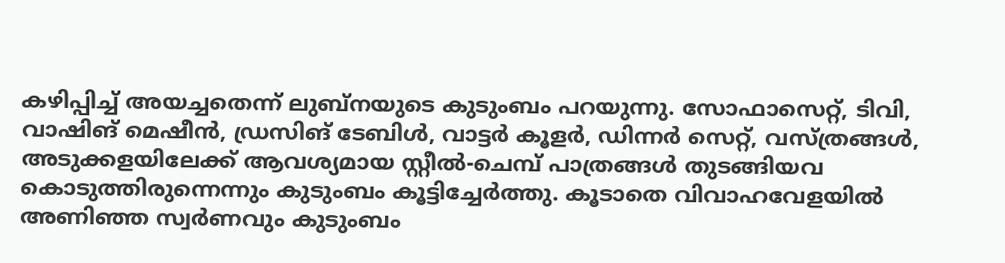കഴിപ്പിച്ച് അയച്ചതെന്ന് ലുബ്‌നയുടെ കുടുംബം പറയുന്നു. സോഫാസെറ്റ്, ടിവി, വാഷിങ് മെഷീന്‍, ഡ്രസിങ് ടേബിള്‍, വാട്ടര്‍ കൂളര്‍, ഡിന്നര്‍ സെറ്റ്, വസ്ത്രങ്ങള്‍, അടുക്കളയിലേക്ക് ആവശ്യമായ സ്റ്റീല്‍-ചെമ്പ് പാത്രങ്ങള്‍ തുടങ്ങിയവ കൊടുത്തിരുന്നെന്നും കുടുംബം കൂട്ടിച്ചേര്‍ത്തു. കൂടാതെ വിവാഹവേളയില്‍ അണിഞ്ഞ സ്വര്‍ണവും കുടുംബം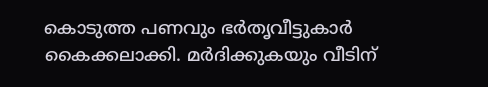കൊടുത്ത പണവും ഭര്‍തൃവീട്ടുകാര്‍ കൈക്കലാക്കി. മര്‍ദിക്കുകയും വീടിന്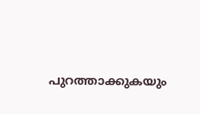പുറത്താക്കുകയും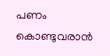പണം കൊണ്ടുവരാന്‍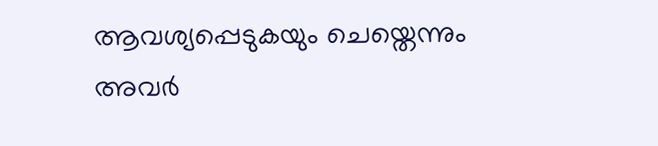ആവശ്യപ്പെടുകയും ചെയ്തെന്നും അവര്‍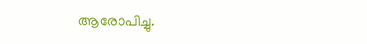ആരോപിച്ചു.